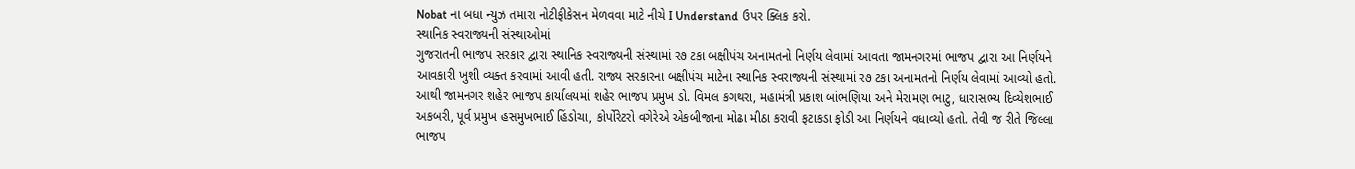Nobat ના બધા ન્યુઝ તમારા નોટીફીકેસન મેળવવા માટે નીચે I Understand ઉપર ક્લિક કરો.
સ્થાનિક સ્વરાજ્યની સંસ્થાઓમાં
ગુજરાતની ભાજપ સરકાર દ્વારા સ્થાનિક સ્વરાજ્યની સંસ્થામાં ર૭ ટકા બક્ષીપંચ અનામતનો નિર્ણય લેવામાં આવતા જામનગરમાં ભાજપ દ્વારા આ નિર્ણયને આવકારી ખુશી વ્યક્ત કરવામાં આવી હતી. રાજ્ય સરકારના બક્ષીપંચ માટેના સ્થાનિક સ્વરાજ્યની સંસ્થામાં ર૭ ટકા અનામતનો નિર્ણય લેવામાં આવ્યો હતો. આથી જામનગર શહેર ભાજપ કાર્યાલયમાં શહેર ભાજપ પ્રમુખ ડો. વિમલ કગથરા, મહામંત્રી પ્રકાશ બાંભણિયા અને મેરામણ ભાટુ, ધારાસભ્ય દિવ્યેશભાઈ અકબરી, પૂર્વ પ્રમુખ હસમુખભાઈ હિંડોચા, કોર્પોરેટરો વગેરેએ એકબીજાના મોઢા મીઠા કરાવી ફટાકડા ફોડી આ નિર્ણયને વધાવ્યો હતો. તેવી જ રીતે જિલ્લા ભાજપ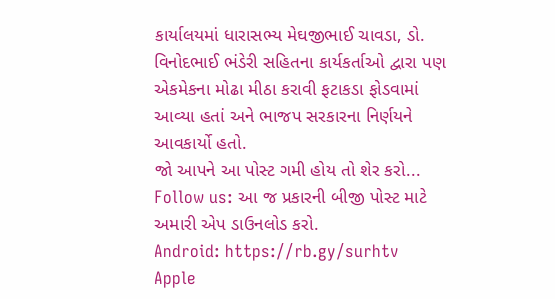કાર્યાલયમાં ધારાસભ્ય મેઘજીભાઈ ચાવડા, ડો. વિનોદભાઈ ભંડેરી સહિતના કાર્યકર્તાઓ દ્વારા પણ એકમેકના મોઢા મીઠા કરાવી ફટાકડા ફોડવામાં આવ્યા હતાં અને ભાજપ સરકારના નિર્ણયને આવકાર્યો હતો.
જો આપને આ પોસ્ટ ગમી હોય તો શેર કરો...
Follow us: આ જ પ્રકારની બીજી પોસ્ટ માટે અમારી એપ ડાઉનલોડ કરો.
Android: https://rb.gy/surhtv
Apple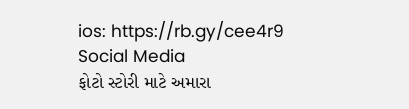ios: https://rb.gy/cee4r9
Social Media
ફોટો સ્ટોરી માટે અમારા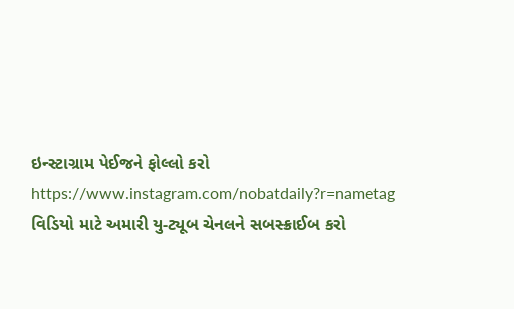ઇન્સ્ટાગ્રામ પેઈજને ફોલ્લો કરો
https://www.instagram.com/nobatdaily?r=nametag
વિડિયો માટે અમારી યુ-ટ્યૂબ ચેનલને સબસ્ક્રાઈબ કરો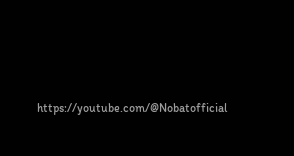https://youtube.com/@Nobatofficial